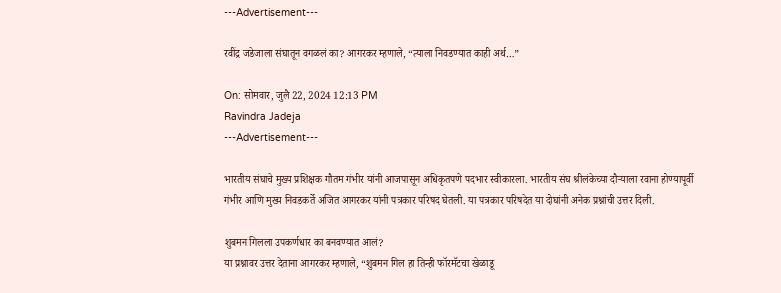---Advertisement---

रवींद्र जडेजाला संघातून वगळलं का? आगरकर म्हणाले, “त्याला निवडण्यात काही अर्थ…”

On: सोमवार, जुलै 22, 2024 12:13 PM
Ravindra Jadeja
---Advertisement---

भारतीय संघाचे मुख्य प्रशिक्षक गौतम गंभीर यांनी आजपासून अधिकृतपणे पदभार स्वीकारला. भारतीय संघ श्रीलंकेच्या दौऱ्याला रवाना होण्यापूर्वी गंभीर आणि मुख्य निवडकर्ते अजित आगरकर यांनी पत्रकार परिषद घेतली. या पत्रकार परिषदेत या दोघांनी अनेक प्रश्नांची उत्तर दिली.

शुबमन गिलला उपकर्णधार का बनवण्यात आलं?
या प्रश्नावर उत्तर देताना आगरकर म्हणाले, “शुबमन गिल हा तिन्ही फॉरमॅटचा खेळाडू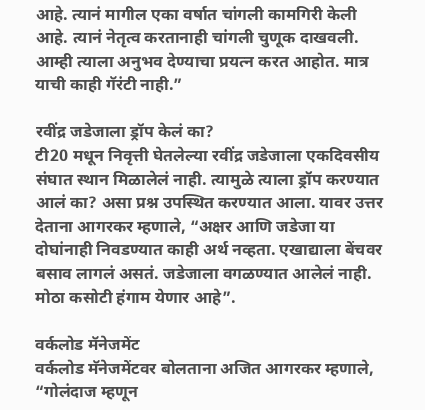आहे. त्यानं मागील एका वर्षात चांगली कामगिरी केली आहे. त्यानं नेतृत्व करतानाही चांगली चुणूक दाखवली. आम्ही त्याला अनुभव देण्याचा प्रयत्न करत आहोत. मात्र याची काही गॅरंटी नाही.”

रवींद्र जडेजाला ड्रॉप केलं का?
टी20 मधून निवृत्ती घेतलेल्या रवींद्र जडेजाला एकदिवसीय संघात स्थान मिळालेलं नाही. त्यामुळे त्याला ड्रॉप करण्यात आलं का? असा प्रश्न उपस्थित करण्यात आला. यावर उत्तर देताना आगरकर म्हणाले, “अक्षर आणि जडेजा या दोघांनाही निवडण्यात काही अर्थ नव्हता. एखाद्याला बेंचवर बसाव लागलं असतं. जडेजाला वगळण्यात आलेलं नाही. मोठा कसोटी हंगाम येणार आहे”.

वर्कलोड मॅनेजमेंट
वर्कलोड मॅनेजमेंटवर बोलताना अजित आगरकर म्हणाले, “गोलंदाज म्हणून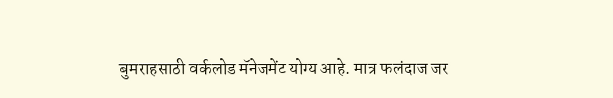बुमराहसाठी वर्कलोड मॅनेजमेंट योग्य आहे. मात्र फलंदाज जर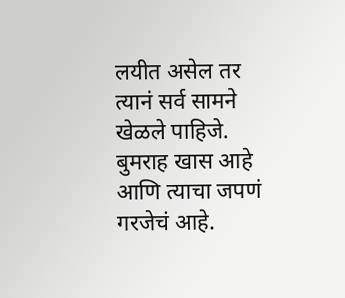लयीत असेल तर त्यानं सर्व सामने खेळले पाहिजे. बुमराह खास आहे आणि त्याचा जपणं गरजेचं आहे.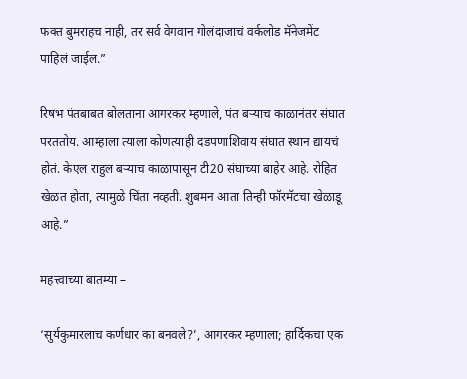फक्त बुमराहच नाही, तर सर्व वेगवान गोलंदाजाचं वर्कलोड मॅनेजमेंट पाहिलं जाईल.”

रिषभ पंतबाबत बोलताना आगरकर म्हणाले, पंत बऱ्याच काळानंतर संघात परततोय. आम्हाला त्याला कोणत्याही दडपणाशिवाय संघात स्थान द्यायचं होतं. केएल राहुल बऱ्याच काळापासून टी20 संघाच्या बाहेर आहे. रोहित खेळत होता, त्यामुळे चिंता नव्हती. शुबमन आता तिन्ही फॉरमॅटचा खेळाडू आहे.”

महत्त्वाच्या बातम्या –

‘सुर्यकुमारलाच कर्णधार का बनवले?’, आगरकर म्हणाला; हार्दिकचा एक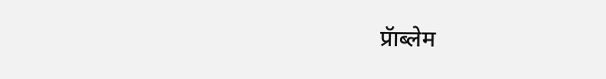प्रॅाब्लेम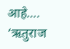आहे….
‘ऋतुराज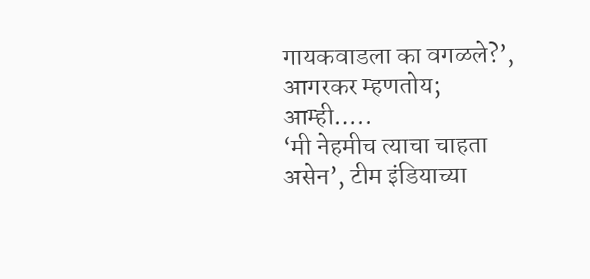गायकवाडला का वगळले?’, आगरकर म्हणतोय; आम्ही…..
‘मी नेहमीच त्याचा चाहता असेन’, टीम इंडियाच्या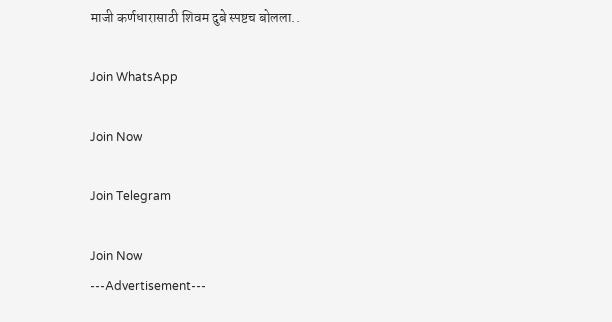माजी कर्णधारासाठी शिवम दुबे स्पष्टच बोलला..

Join WhatsApp

Join Now

Join Telegram

Join Now
---Advertisement---